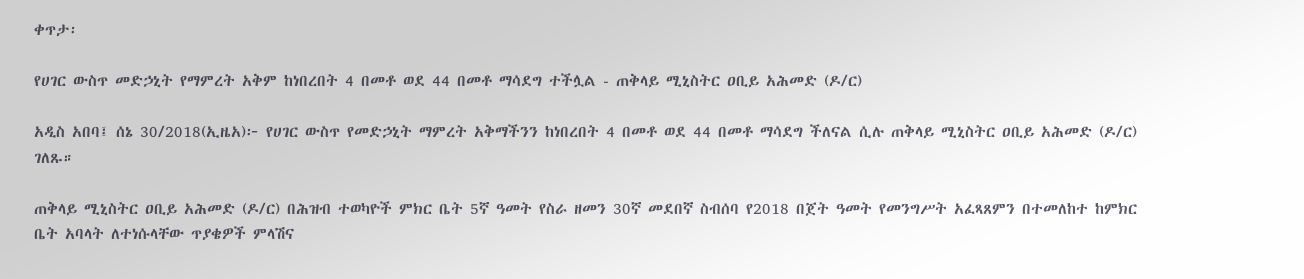ቀጥታ፡

የሀገር ውስጥ መድኃኒት የማምረት አቅም ከነበረበት 4 በመቶ ወደ 44 በመቶ ማሳደግ ተችሏል - ጠቅላይ ሚኒስትር ዐቢይ አሕመድ (ዶ/ር)

አዲስ አበባ፤ ሰኔ 30/2018(ኢዜአ)፦ የሀገር ውስጥ የመድኃኒት ማምረት አቅማችንን ከነበረበት 4 በመቶ ወደ 44 በመቶ ማሳደግ ችለናል ሲሉ ጠቅላይ ሚኒስትር ዐቢይ አሕመድ (ዶ/ር) ገለጹ።

ጠቅላይ ሚኒስትር ዐቢይ አሕመድ (ዶ/ር) በሕዝብ ተወካዮች ምክር ቤት 5ኛ ዓመት የስራ ዘመን 30ኛ መደበኛ ስብሰባ የ2018 በጀት ዓመት የመንግሥት አፈጻጸምን በተመለከተ ከምክር ቤት አባላት ለተነሱላቸው ጥያቄዎች ምላሽና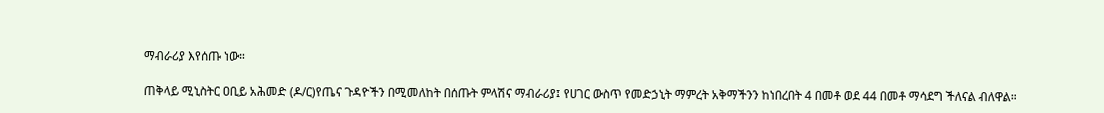ማብራሪያ እየሰጡ ነው።

ጠቅላይ ሚኒስትር ዐቢይ አሕመድ (ዶ/ር)የጤና ጉዳዮችን በሚመለከት በሰጡት ምላሽና ማብራሪያ፤ የሀገር ውስጥ የመድኃኒት ማምረት አቅማችንን ከነበረበት 4 በመቶ ወደ 44 በመቶ ማሳደግ ችለናል ብለዋል።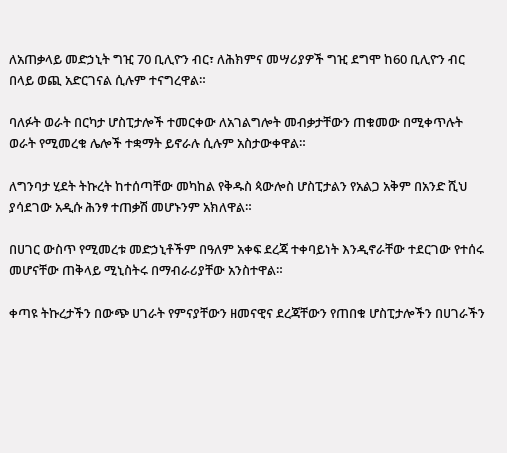ለአጠቃላይ መድኃኒት ግዢ 70 ቢሊዮን ብር፣ ለሕክምና መሣሪያዎች ግዢ ደግሞ ከ60 ቢሊዮን ብር በላይ ወጪ አድርገናል ሲሉም ተናግረዋል።

ባለፉት ወራት በርካታ ሆስፒታሎች ተመርቀው ለአገልግሎት መብቃታቸውን ጠቁመው በሚቀጥሉት ወራት የሚመረቁ ሌሎች ተቋማት ይኖራሉ ሲሉም አስታውቀዋል።

ለግንባታ ሂደት ትኩረት ከተሰጣቸው መካከል የቅዱስ ጳውሎስ ሆስፒታልን የአልጋ አቅም በአንድ ሺህ ያሳደገው አዲሱ ሕንፃ ተጠቃሽ መሆኑንም አክለዋል።

በሀገር ውስጥ የሚመረቱ መድኃኒቶችም በዓለም አቀፍ ደረጃ ተቀባይነት እንዲኖራቸው ተደርገው የተሰሩ መሆናቸው ጠቅላይ ሚኒስትሩ በማብራሪያቸው አንስተዋል።

ቀጣዩ ትኩረታችን በውጭ ሀገራት የምናያቸውን ዘመናዊና ደረጃቸውን የጠበቁ ሆስፒታሎችን በሀገራችን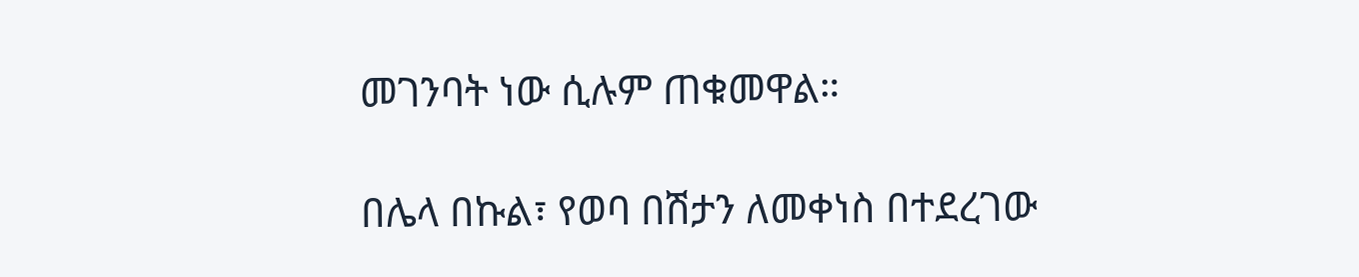መገንባት ነው ሲሉም ጠቁመዋል።

በሌላ በኩል፣ የወባ በሽታን ለመቀነስ በተደረገው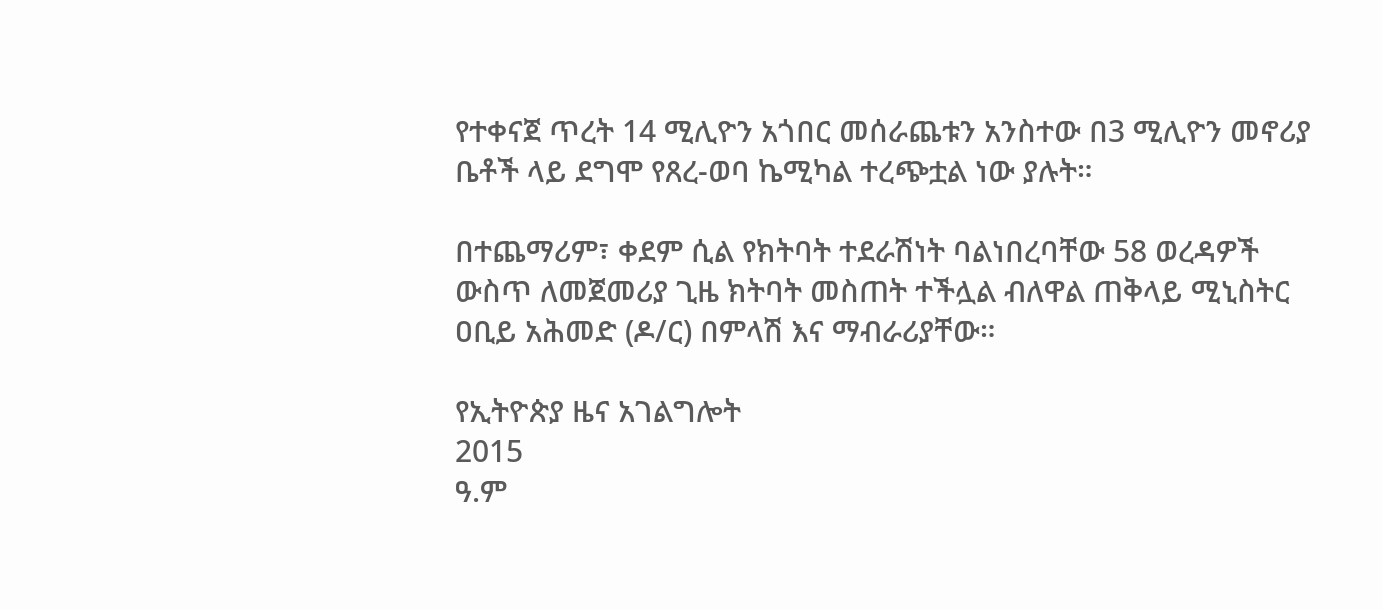የተቀናጀ ጥረት 14 ሚሊዮን አጎበር መሰራጨቱን አንስተው በ3 ሚሊዮን መኖሪያ ቤቶች ላይ ደግሞ የጸረ-ወባ ኬሚካል ተረጭቷል ነው ያሉት።

በተጨማሪም፣ ቀደም ሲል የክትባት ተደራሽነት ባልነበረባቸው 58 ወረዳዎች ውስጥ ለመጀመሪያ ጊዜ ክትባት መስጠት ተችሏል ብለዋል ጠቅላይ ሚኒስትር ዐቢይ አሕመድ (ዶ/ር) በምላሽ እና ማብራሪያቸው።

የኢትዮጵያ ዜና አገልግሎት
2015
ዓ.ም